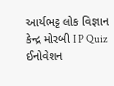આર્યભટ્ટ લોક વિજ્ઞાન કેન્દ્ર મોરબી I P Quiz ઈનોવેશન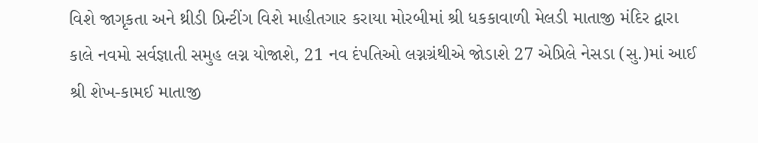વિશે જાગૃકતા અને થ્રીડી પ્રિન્ટીંગ વિશે માહીતગાર કરાયા મોરબીમાં શ્રી ધકકાવાળી મેલડી માતાજી મંદિર દ્વારા કાલે નવમો સર્વજ્ઞાતી સમુહ લગ્ન યોજાશે, 21 નવ દંપતિઓ લગ્નગ્રંથીએ જોડાશે 27 એપ્રિલે નેસડા (સુ.)માં આઈ શ્રી શેખ-કામઈ માતાજી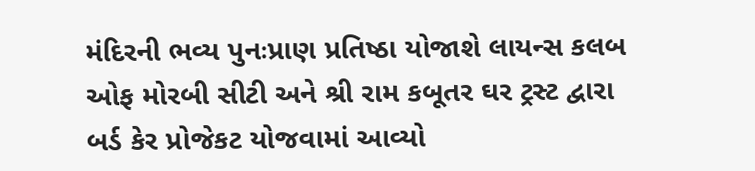મંદિરની ભવ્ય પુનઃપ્રાણ પ્રતિષ્ઠા યોજાશે લાયન્સ કલબ ઓફ મોરબી સીટી અને શ્રી રામ કબૂતર ઘર ટ્રસ્ટ દ્વારા બર્ડ કેર પ્રોજેકટ યોજવામાં આવ્યો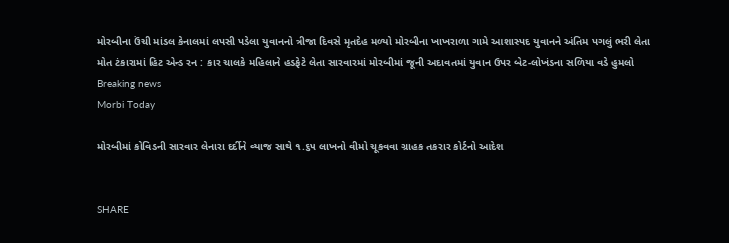મોરબીના ઉંચી માંડલ કેનાલમાં લપસી પડેલા યુવાનનો ત્રીજા દિવસે મૃતદેહ મળ્યો મોરબીના ખાખરાળા ગામે આશાસ્પદ યુવાનને અંતિમ પગલું ભરી લેતા મોત ટંકારામાં હિટ એન્ડ રન : કાર ચાલકે મહિલાને હડફેટે લેતા સારવારમાં મોરબીમાં જૂની અદાવતમાં યુવાન ઉપર બેટ-લોખંડના સળિયા વડે હુમલો
Breaking news
Morbi Today

મોરબીમાં કોવિડની સારવાર લેનારા દર્દીને વ્યાજ સાથે ૧.૬૫ લાખનો વીમો ચૂકવવા ગ્રાહક તકરાર કોર્ટનો આદેશ


SHARE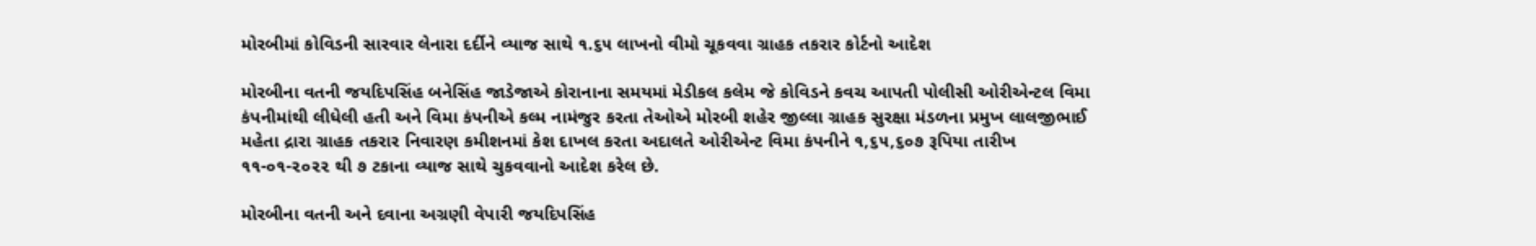મોરબીમાં કોવિડની સારવાર લેનારા દર્દીને વ્યાજ સાથે ૧.૬૫ લાખનો વીમો ચૂકવવા ગ્રાહક તકરાર કોર્ટનો આદેશ

મોરબીના વતની જયદિપસિંહ બનેસિંહ જાડેજાએ કોરાનાના સમયમાં મેડીકલ કલેમ જે કોવિડને કવચ આપતી પોલીસી ઓરીએન્ટલ વિમા કંપનીમાંથી લીધેલી હતી અને વિમા કંપનીએ કલ્મ નામંજુર કરતા તેઓએ મોરબી શહેર જીલ્લા ગ્રાહક સુરક્ષા મંડળના પ્રમુખ લાલજીભાઈ મહેતા દ્રારા ગ્રાહક તકરાર નિવારણ કમીશનમાં કેશ દાખલ કરતા અદાલતે ઓરીએન્ટ વિમા કંપનીને ૧,૬૫,૬૦૭ રૂપિયા તારીખ ૧૧-૦૧-૨૦૨૨ થી ૭ ટકાના વ્યાજ સાથે ચુકવવાનો આદેશ કરેલ છે.

મોરબીના વતની અને દવાના અગ્રણી વેપારી જયદિપસિંહ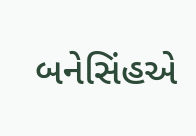બનેસિંહએ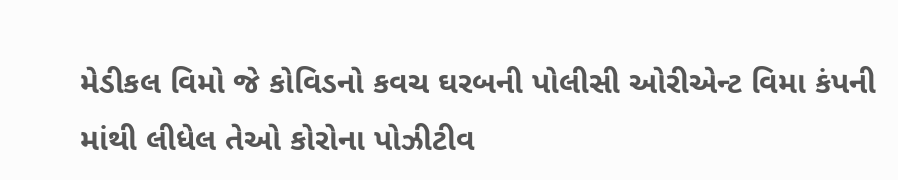મેડીકલ વિમો જે કોવિડનો કવચ ઘરબની પોલીસી ઓરીએન્ટ વિમા કંપની માંથી લીધેલ તેઓ કોરોના પોઝીટીવ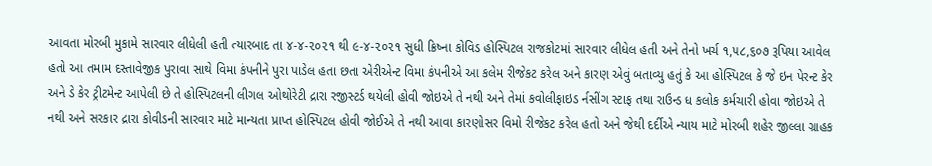આવતા મોરબી મુકામે સારવાર લીધેલી હતી ત્યારબાદ તા ૪-૪-૨૦૨૧ થી ૯-૪-૨૦૨૧ સુધી ક્રિષ્ના કોવિડ હોસ્પિટલ રાજકોટમાં સારવાર લીધેલ હતી અને તેનો ખર્ચ ૧,૫૮,૬૦૭ રૂપિયા આવેલ હતો આ તમામ દસ્તાવેજીક પુરાવા સાથે વિમા કંપનીને પુરા પાડેલ હતા છતા એરીએન્ટ વિમા કંપનીએ આ કલેમ રીજેકટ કરેલ અને કારણ એવું બતાવ્યુ હતું કે આ હોસ્પિટલ કે જે ઇન પેરન્ટ કેર અને ડે કેર ટ્રીટમેન્ટ આપેલી છે તે હોસ્પિટલની લીગલ ઓથોરેટી દ્રારા રજીસ્ટર્ડ થયેલી હોવી જોઇએ તે નથી અને તેમાં કવોલીફાઇડ ર્નસીંગ સ્ટાફ તથા રાઉન્ડ ધ કલોક કર્મચારી હોવા જોઇએ તે નથી અને સરકાર દ્રારા કોવીડની સારવાર માટે માન્યતા પ્રાપ્ત હોસ્પિટલ હોવી જોઈએ તે નથી આવા કારણોસર વિમો રીજેકટ કરેલ હતો અને જેથી દર્દીએ ન્યાય માટે મોરબી શહેર જીલ્લા ગ્રાહક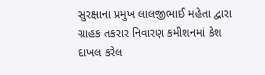સુરક્ષાના પ્રમુખ લાલજીભાઈ મહેતા દ્વારા ગ્રાહક તકરાર નિવારણ કમીશનમાં કેશ દાખલ કરેલ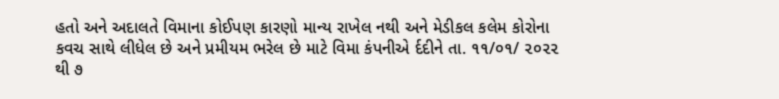હતો અને અદાલતે વિમાના કોઈપણ કારણો માન્ય રાખેલ નથી અને મેડીકલ કલેમ કોરોના કવચ સાથે લીધેલ છે અને પ્રમીયમ ભરેલ છે માટે વિમા કંપનીએ ર્દદીને તા. ૧૧/૦૧/ ૨૦૨૨ થી ૭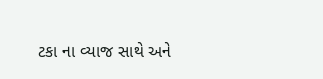ટકા ના વ્યાજ સાથે અને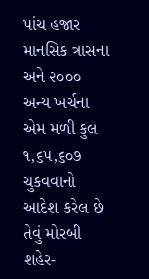પાંચ હજાર માનસિક ત્રાસના અને ૨૦૦૦ અન્ય ખર્ચના એમ મળી કુલ ૧,૬૫,૬૦૭ ચુકવવાનો આદેશ કરેલ છે તેવું મોરબી શહેર-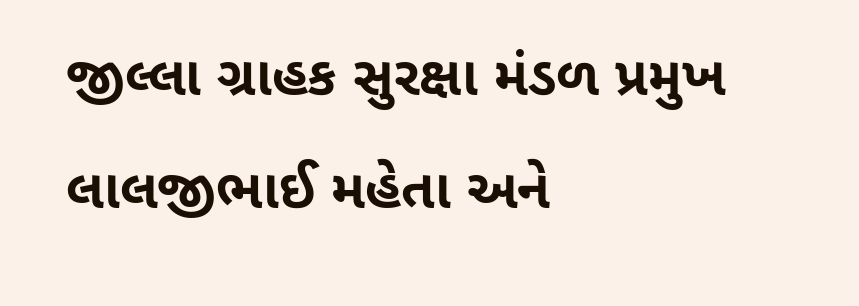જીલ્લા ગ્રાહક સુરક્ષા મંડળ પ્રમુખ લાલજીભાઈ મહેતા અને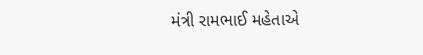મંત્રી રામભાઈ મહેતાએ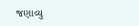જણાવ્યુ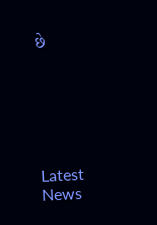છે






Latest News